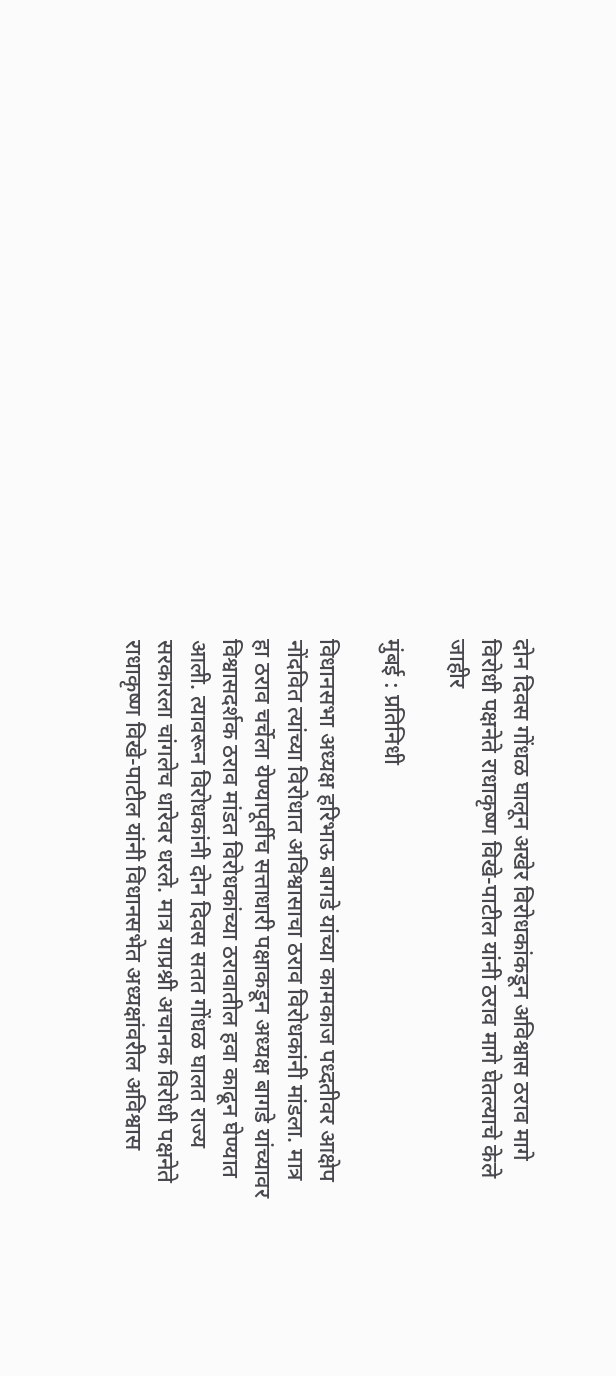दोन दिवस गोंधळ घालून अखेर विरोधकांकडून अविश्वास ठराव मागे विरोधी पक्षनेते राधाकृष्ण विखे-पाटील यांनी ठराव मागे घेतल्याचे केले जाहीर

मुंबई : प्रतिनिधी

विधानसभा अध्यक्ष हरिभाऊ बागडे यांच्या कामकाज पध्दतीवर आक्षेप नोंदवित त्यांच्या विरोधात अविश्वासाचा ठराव विरोधकांनी मांडला. मात्र हा ठराव चर्चेला येण्यापूर्वीच सत्ताधारी पक्षाकडून अध्यक्ष बागडे यांच्यावर विश्वासदर्शक ठराव मांडत विरोधकांच्या ठरावातील हवा काढून घेण्यात आली. त्यावरून विरोधकांनी दोन दिवस सतत गोंधळ घालत राज्य सरकारला चांगलेच धारेवर धरले. मात्र याप्रश्नी अचानक विरोधी पक्षनेते राधाकृष्ण विखे-पाटील यांनी विधानसभेत अध्यक्षांवरील अविश्वास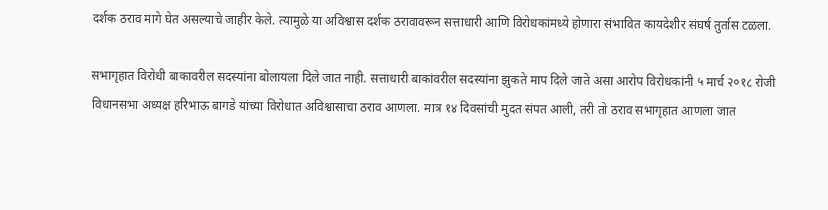दर्शक ठराव मागे घेत असल्याचे जाहीर केले. त्यामुळे या अविश्वास दर्शक ठरावावरून सत्ताधारी आणि विरोधकांमध्ये होणारा संभावित कायदेशीर संघर्ष तुर्तास टळला.

सभागृहात विरोधी बाकावरील सदस्यांना बोलायला दिले जात नाही. सत्ताधारी बाकांवरील सदस्यांना झुकते माप दिले जाते असा आरोप विरोधकांनी ५ मार्च २०१८ रोजी विधानसभा अध्यक्ष हरिभाऊ बागडे यांच्या विरोधात अविश्वासाचा ठराव आणला. मात्र १४ दिवसांची मुदत संपत आली, तरी तो ठराव सभागृहात आणला जात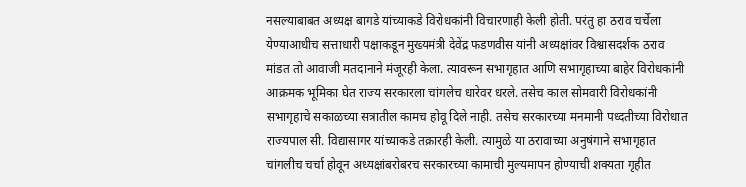नसल्याबाबत अध्यक्ष बागडे यांच्याकडे विरोधकांनी विचारणाही केली होती. परंतु हा ठराव चर्चेला येण्याआधीच सत्ताधारी पक्षाकडून मुख्यमंत्री देवेंद्र फडणवीस यांनी अध्यक्षांवर विश्वासदर्शक ठराव मांडत तो आवाजी मतदानाने मंजूरही केला. त्यावरून सभागृहात आणि सभागृहाच्या बाहेर विरोधकांनी आक्रमक भूमिका घेत राज्य सरकारला चांगलेच धारेवर धरले. तसेच काल सोमवारी विरोधकांनी सभागृहाचे सकाळच्या सत्रातील कामच होवू दिले नाही. तसेच सरकारच्या मनमानी पध्दतीच्या विरोधात राज्यपाल सी. विद्यासागर यांच्याकडे तक्रारही केली. त्यामुळे या ठरावाच्या अनुषंगाने सभागृहात चांगलीच चर्चा होवून अध्यक्षांबरोबरच सरकारच्या कामाची मुल्यमापन होण्याची शक्यता गृहीत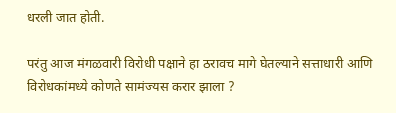धरली जात होती.

परंतु आज मंगळवारी विरोधी पक्षाने हा ठरावच मागे घेतल्याने सत्ताधारी आणि विरोधकांमध्ये कोणते सामंज्यस करार झाला ?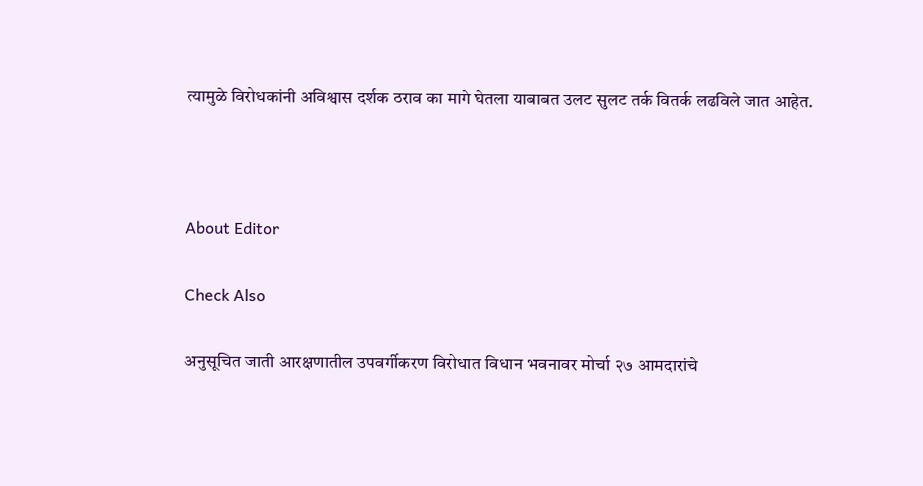त्यामुळे विरोधकांनी अविश्वास दर्शक ठराव का मागे घेतला याबाबत उलट सुलट तर्क वितर्क लढविले जात आहेत.



About Editor

Check Also

अनुसूचित जाती आरक्षणातील उपवर्गीकरण विरोधात विधान भवनावर मोर्चा २७ आमदारांचे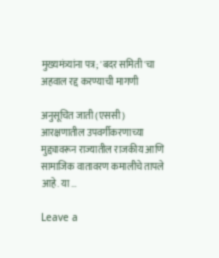मुख्यमंत्र्यांना पत्र; 'बदर समिती'चा अहवाल रद्द करण्याची मागणी

अनुसूचित जाती (एससी) आरक्षणातील उपवर्गीकरणाच्या मुद्द्यावरून राज्यातील राजकीय आणि सामाजिक वातावरण कमालीचे तापले आहे. या …

Leave a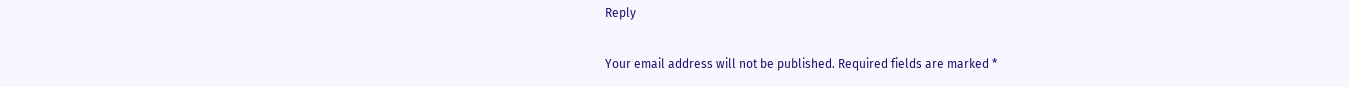Reply

Your email address will not be published. Required fields are marked *